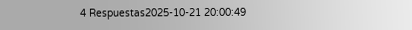4 Respuestas2025-10-21 20:00:49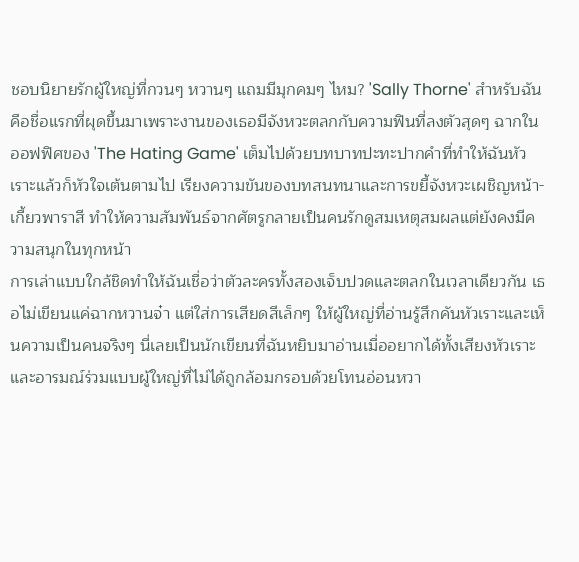ชอบนิยายรักผู้ใหญ่ที่กวนๆ หวานๆ แถมมีมุกคมๆ ไหม? 'Sally Thorne' สำหรับฉันคือชื่อแรกที่ผุดขึ้นมาเพราะงานของเธอมีจังหวะตลกกับความฟินที่ลงตัวสุดๆ ฉากในออฟฟิศของ 'The Hating Game' เต็มไปด้วยบทบาทปะทะปากคำที่ทำให้ฉันหัวเราะแล้วก็หัวใจเต้นตามไป เรียงความขันของบทสนทนาและการขยี้จังหวะเผชิญหน้า-เกี้ยวพาราสี ทำให้ความสัมพันธ์จากศัตรูกลายเป็นคนรักดูสมเหตุสมผลแต่ยังคงมีความสนุกในทุกหน้า
การเล่าแบบใกล้ชิดทำให้ฉันเชื่อว่าตัวละครทั้งสองเจ็บปวดและตลกในเวลาเดียวกัน เธอไม่เขียนแค่ฉากหวานจ๋า แต่ใส่การเสียดสีเล็กๆ ให้ผู้ใหญ่ที่อ่านรู้สึกคันหัวเราะและเห็นความเป็นคนจริงๆ นี่เลยเป็นนักเขียนที่ฉันหยิบมาอ่านเมื่ออยากได้ทั้งเสียงหัวเราะและอารมณ์ร่วมแบบผู้ใหญ่ที่ไม่ได้ถูกล้อมกรอบด้วยโทนอ่อนหวา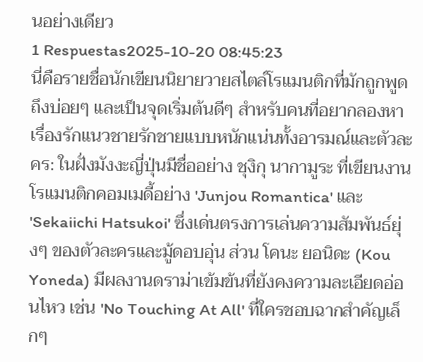นอย่างเดียว
1 Respuestas2025-10-20 08:45:23
นี่คือรายชื่อนักเขียนนิยายวายสไตล์โรแมนติกที่มักถูกพูดถึงบ่อยๆ และเป็นจุดเริ่มต้นดีๆ สำหรับคนที่อยากลองหาเรื่องรักแนวชายรักชายแบบหนักแน่นทั้งอารมณ์และตัวละคร: ในฝั่งมังงะญี่ปุ่นมีชื่ออย่าง ชุงิกุ นากามูระ ที่เขียนงานโรแมนติกคอมเมดี้อย่าง 'Junjou Romantica' และ 'Sekaiichi Hatsukoi' ซึ่งเด่นตรงการเล่นความสัมพันธ์ยุ่งๆ ของตัวละครและมู้ดอบอุ่น ส่วน โคนะ ยอนิดะ (Kou Yoneda) มีผลงานดราม่าเข้มข้นที่ยังคงความละเอียดอ่อนไหว เช่น 'No Touching At All' ที่ใครชอบฉากสำคัญเล็กๆ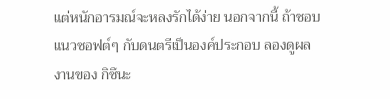แต่หนักอารมณ์จะหลงรักได้ง่าย นอกจากนี้ ถ้าชอบแนวซอฟต์ๆ กับดนตรีเป็นองค์ประกอบ ลองดูผลงานของ กิซึนะ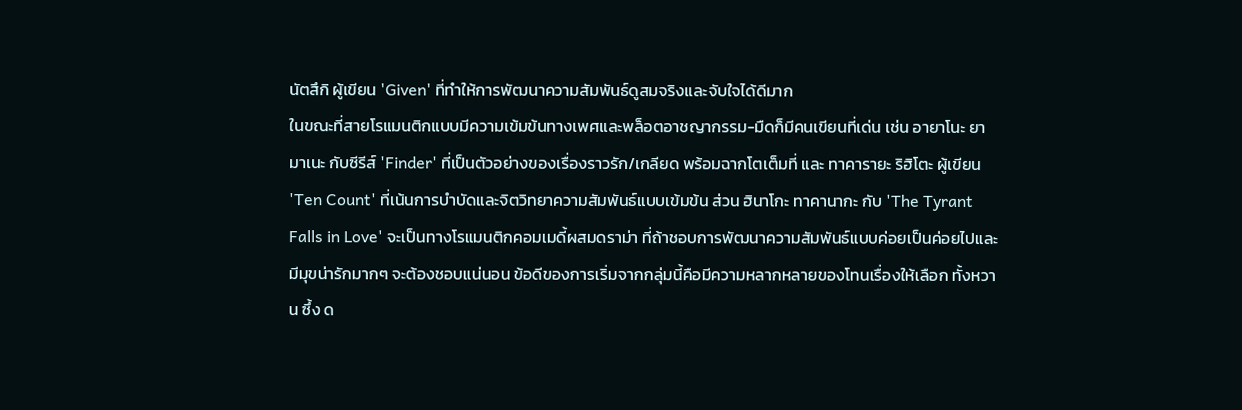นัตสึกิ ผู้เขียน 'Given' ที่ทำให้การพัฒนาความสัมพันธ์ดูสมจริงและจับใจได้ดีมาก
ในขณะที่สายโรแมนติกแบบมีความเข้มข้นทางเพศและพล็อตอาชญากรรม-มืดก็มีคนเขียนที่เด่น เช่น อายาโนะ ยามาเนะ กับซีรีส์ 'Finder' ที่เป็นตัวอย่างของเรื่องราวรัก/เกลียด พร้อมฉากโตเต็มที่ และ ทาคารายะ ริฮิโตะ ผู้เขียน 'Ten Count' ที่เน้นการบำบัดและจิตวิทยาความสัมพันธ์แบบเข้มข้น ส่วน ฮินาโกะ ทาคานากะ กับ 'The Tyrant Falls in Love' จะเป็นทางโรแมนติกคอมเมดี้ผสมดราม่า ที่ถ้าชอบการพัฒนาความสัมพันธ์แบบค่อยเป็นค่อยไปและมีมุขน่ารักมากๆ จะต้องชอบแน่นอน ข้อดีของการเริ่มจากกลุ่มนี้คือมีความหลากหลายของโทนเรื่องให้เลือก ทั้งหวาน ซึ้ง ด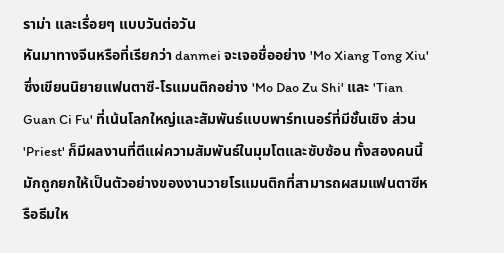ราม่า และเรื่อยๆ แบบวันต่อวัน
หันมาทางจีนหรือที่เรียกว่า danmei จะเจอชื่ออย่าง 'Mo Xiang Tong Xiu' ซึ่งเขียนนิยายแฟนตาซี-โรแมนติกอย่าง 'Mo Dao Zu Shi' และ 'Tian Guan Ci Fu' ที่เน้นโลกใหญ่และสัมพันธ์แบบพาร์ทเนอร์ที่มีชั้นเชิง ส่วน 'Priest' ก็มีผลงานที่ตีแผ่ความสัมพันธ์ในมุมโตและซับซ้อน ทั้งสองคนนี้มักถูกยกให้เป็นตัวอย่างของงานวายโรแมนติกที่สามารถผสมแฟนตาซีหรือธีมให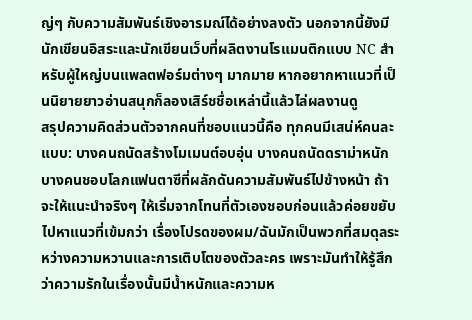ญ่ๆ กับความสัมพันธ์เชิงอารมณ์ได้อย่างลงตัว นอกจากนี้ยังมีนักเขียนอิสระและนักเขียนเว็บที่ผลิตงานโรแมนติกแบบ NC สำหรับผู้ใหญ่บนแพลตฟอร์มต่างๆ มากมาย หากอยากหาแนวที่เป็นนิยายยาวอ่านสนุกก็ลองเสิร์ชชื่อเหล่านี้แล้วไล่ผลงานดู
สรุปความคิดส่วนตัวจากคนที่ชอบแนวนี้คือ ทุกคนมีเสน่ห์คนละแบบ: บางคนถนัดสร้างโมเมนต์อบอุ่น บางคนถนัดดราม่าหนัก บางคนชอบโลกแฟนตาซีที่ผลักดันความสัมพันธ์ไปข้างหน้า ถ้าจะให้แนะนำจริงๆ ให้เริ่มจากโทนที่ตัวเองชอบก่อนแล้วค่อยขยับไปหาแนวที่เข้มกว่า เรื่องโปรดของผม/ฉันมักเป็นพวกที่สมดุลระหว่างความหวานและการเติบโตของตัวละคร เพราะมันทำให้รู้สึกว่าความรักในเรื่องนั้นมีน้ำหนักและความห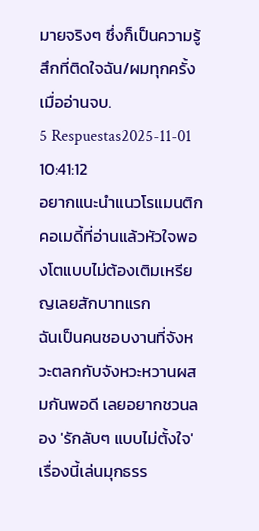มายจริงๆ ซึ่งก็เป็นความรู้สึกที่ติดใจฉัน/ผมทุกครั้งเมื่ออ่านจบ.
5 Respuestas2025-11-01 10:41:12
อยากแนะนำแนวโรแมนติกคอเมดี้ที่อ่านแล้วหัวใจพองโตแบบไม่ต้องเติมเหรียญเลยสักบาทแรก
ฉันเป็นคนชอบงานที่จังหวะตลกกับจังหวะหวานผสมกันพอดี เลยอยากชวนลอง 'รักลับๆ แบบไม่ตั้งใจ' เรื่องนี้เล่นมุกธรร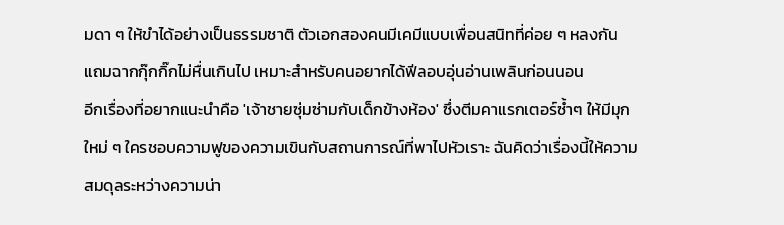มดา ๆ ให้ขำได้อย่างเป็นธรรมชาติ ตัวเอกสองคนมีเคมีแบบเพื่อนสนิทที่ค่อย ๆ หลงกัน แถมฉากกุ๊กกิ๊กไม่หื่นเกินไป เหมาะสำหรับคนอยากได้ฟีลอบอุ่นอ่านเพลินก่อนนอน
อีกเรื่องที่อยากแนะนำคือ 'เจ้าชายซุ่มซ่ามกับเด็กข้างห้อง' ซึ่งตีมคาแรกเตอร์ซ้ำๆ ให้มีมุกใหม่ ๆ ใครชอบความฟูของความเขินกับสถานการณ์ที่พาไปหัวเราะ ฉันคิดว่าเรื่องนี้ให้ความสมดุลระหว่างความน่า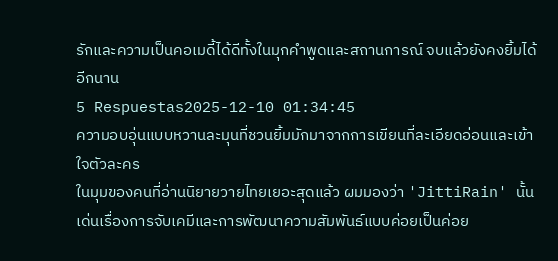รักและความเป็นคอเมดี้ได้ดีทั้งในมุกคำพูดและสถานการณ์ จบแล้วยังคงยิ้มได้อีกนาน
5 Respuestas2025-12-10 01:34:45
ความอบอุ่นแบบหวานละมุนที่ชวนยิ้มมักมาจากการเขียนที่ละเอียดอ่อนและเข้าใจตัวละคร
ในมุมของคนที่อ่านนิยายวายไทยเยอะสุดแล้ว ผมมองว่า 'JittiRain' นั้นเด่นเรื่องการจับเคมีและการพัฒนาความสัมพันธ์แบบค่อยเป็นค่อย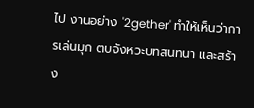ไป งานอย่าง '2gether' ทำให้เห็นว่าการเล่นมุก ตบจังหวะบทสนทนา และสร้าง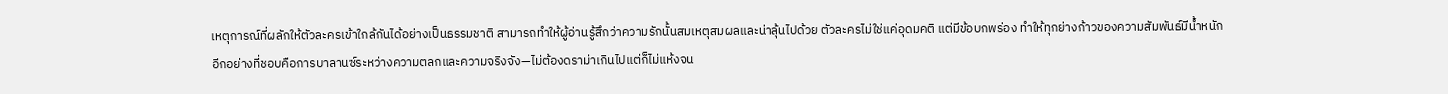เหตุการณ์ที่ผลักให้ตัวละครเข้าใกล้กันได้อย่างเป็นธรรมชาติ สามารถทำให้ผู้อ่านรู้สึกว่าความรักนั้นสมเหตุสมผลและน่าลุ้นไปด้วย ตัวละครไม่ใช่แค่อุดมคติ แต่มีข้อบกพร่อง ทำให้ทุกย่างก้าวของความสัมพันธ์มีน้ำหนัก
อีกอย่างที่ชอบคือการบาลานซ์ระหว่างความตลกและความจริงจัง—ไม่ต้องดราม่าเกินไปแต่ก็ไม่แห้งจน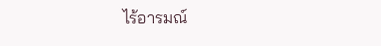ไร้อารมณ์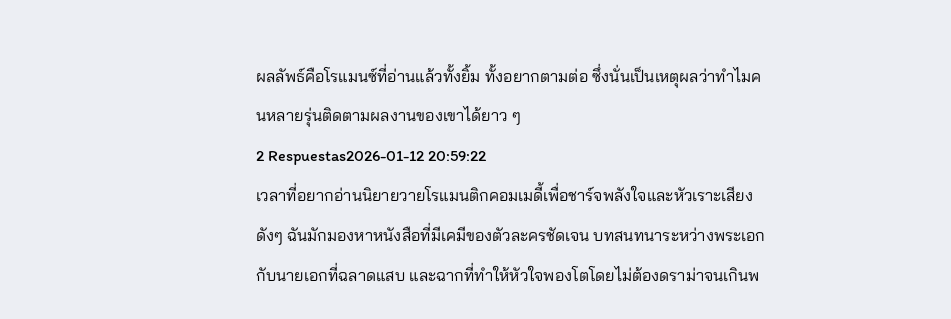ผลลัพธ์คือโรแมนซ์ที่อ่านแล้วทั้งยิ้ม ทั้งอยากตามต่อ ซึ่งนั่นเป็นเหตุผลว่าทำไมคนหลายรุ่นติดตามผลงานของเขาได้ยาว ๆ
2 Respuestas2026-01-12 20:59:22
เวลาที่อยากอ่านนิยายวายโรแมนติกคอมเมดี้เพื่อชาร์จพลังใจและหัวเราะเสียงดังๆ ฉันมักมองหาหนังสือที่มีเคมีของตัวละครชัดเจน บทสนทนาระหว่างพระเอกกับนายเอกที่ฉลาดแสบ และฉากที่ทำให้หัวใจพองโตโดยไม่ต้องดราม่าจนเกินพ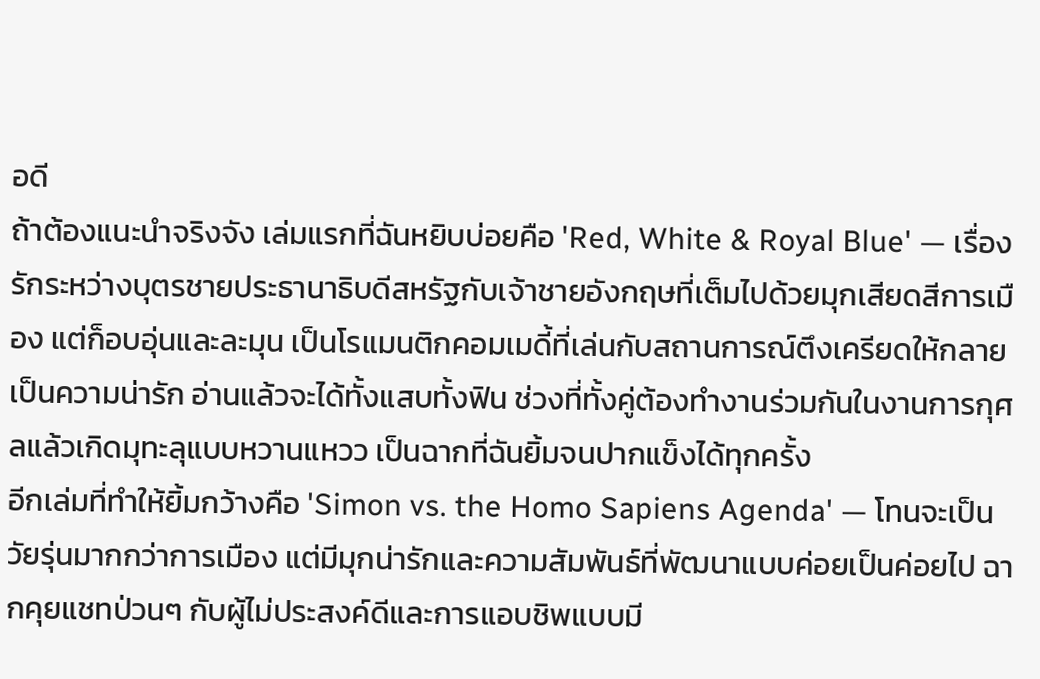อดี
ถ้าต้องแนะนำจริงจัง เล่มแรกที่ฉันหยิบบ่อยคือ 'Red, White & Royal Blue' — เรื่องรักระหว่างบุตรชายประธานาธิบดีสหรัฐกับเจ้าชายอังกฤษที่เต็มไปด้วยมุกเสียดสีการเมือง แต่ก็อบอุ่นและละมุน เป็นโรแมนติกคอมเมดี้ที่เล่นกับสถานการณ์ตึงเครียดให้กลายเป็นความน่ารัก อ่านแล้วจะได้ทั้งแสบทั้งฟิน ช่วงที่ทั้งคู่ต้องทำงานร่วมกันในงานการกุศลแล้วเกิดมุทะลุแบบหวานแหวว เป็นฉากที่ฉันยิ้มจนปากแข็งได้ทุกครั้ง
อีกเล่มที่ทำให้ยิ้มกว้างคือ 'Simon vs. the Homo Sapiens Agenda' — โทนจะเป็นวัยรุ่นมากกว่าการเมือง แต่มีมุกน่ารักและความสัมพันธ์ที่พัฒนาแบบค่อยเป็นค่อยไป ฉากคุยแชทป่วนๆ กับผู้ไม่ประสงค์ดีและการแอบชิพแบบมี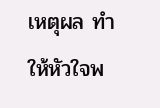เหตุผล ทำให้หัวใจพ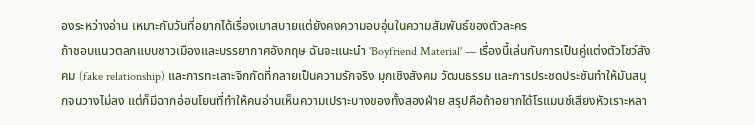องระหว่างอ่าน เหมาะกับวันที่อยากได้เรื่องเบาสบายแต่ยังคงความอบอุ่นในความสัมพันธ์ของตัวละคร
ถ้าชอบแนวตลกแบบชาวเมืองและบรรยากาศอังกฤษ ฉันจะแนะนำ 'Boyfriend Material' — เรื่องนี้เล่นกับการเป็นคู่แต่งตัวโชว์สังคม (fake relationship) และการทะเลาะจิกกัดที่กลายเป็นความรักจริง มุกเชิงสังคม วัฒนธรรม และการประชดประชันทำให้มันสนุกจนวางไม่ลง แต่ก็มีฉากอ่อนโยนที่ทำให้คนอ่านเห็นความเปราะบางของทั้งสองฝ่าย สรุปคือถ้าอยากได้โรแมนซ์เสียงหัวเราะหลา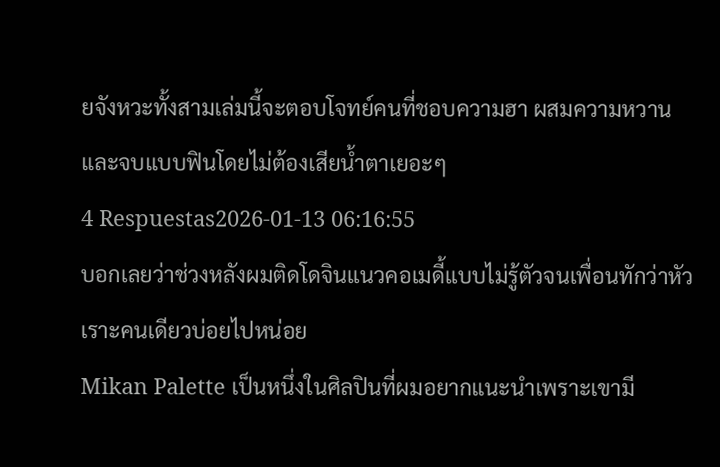ยจังหวะทั้งสามเล่มนี้จะตอบโจทย์คนที่ชอบความฮา ผสมความหวาน และจบแบบฟินโดยไม่ต้องเสียน้ำตาเยอะๆ
4 Respuestas2026-01-13 06:16:55
บอกเลยว่าช่วงหลังผมติดโดจินแนวคอเมดี้แบบไม่รู้ตัวจนเพื่อนทักว่าหัวเราะคนเดียวบ่อยไปหน่อย
Mikan Palette เป็นหนึ่งในศิลปินที่ผมอยากแนะนำเพราะเขามี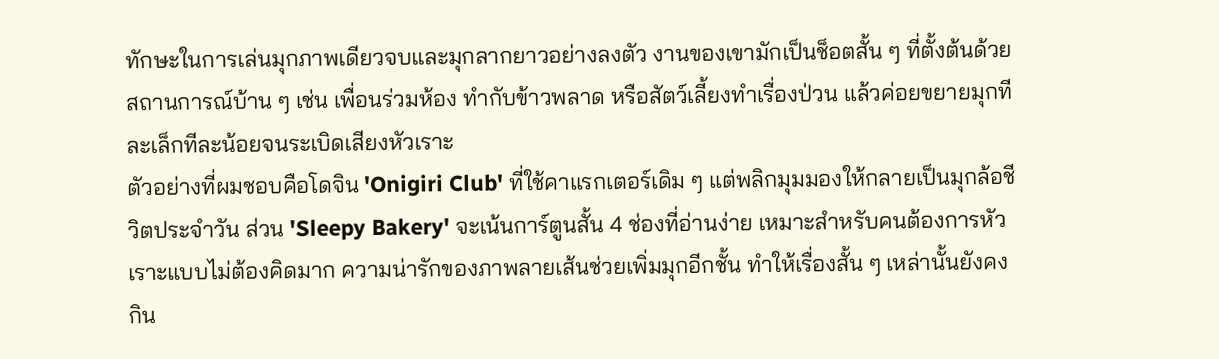ทักษะในการเล่นมุกภาพเดียวจบและมุกลากยาวอย่างลงตัว งานของเขามักเป็นช็อตสั้น ๆ ที่ตั้งต้นด้วยสถานการณ์บ้าน ๆ เช่น เพื่อนร่วมห้อง ทำกับข้าวพลาด หรือสัตว์เลี้ยงทำเรื่องป่วน แล้วค่อยขยายมุกทีละเล็กทีละน้อยจนระเบิดเสียงหัวเราะ
ตัวอย่างที่ผมชอบคือโดจิน 'Onigiri Club' ที่ใช้คาแรกเตอร์เดิม ๆ แต่พลิกมุมมองให้กลายเป็นมุกล้อชีวิตประจำวัน ส่วน 'Sleepy Bakery' จะเน้นการ์ตูนสั้น 4 ช่องที่อ่านง่าย เหมาะสำหรับคนต้องการหัวเราะแบบไม่ต้องคิดมาก ความน่ารักของภาพลายเส้นช่วยเพิ่มมุกอีกชั้น ทำให้เรื่องสั้น ๆ เหล่านั้นยังคงกิน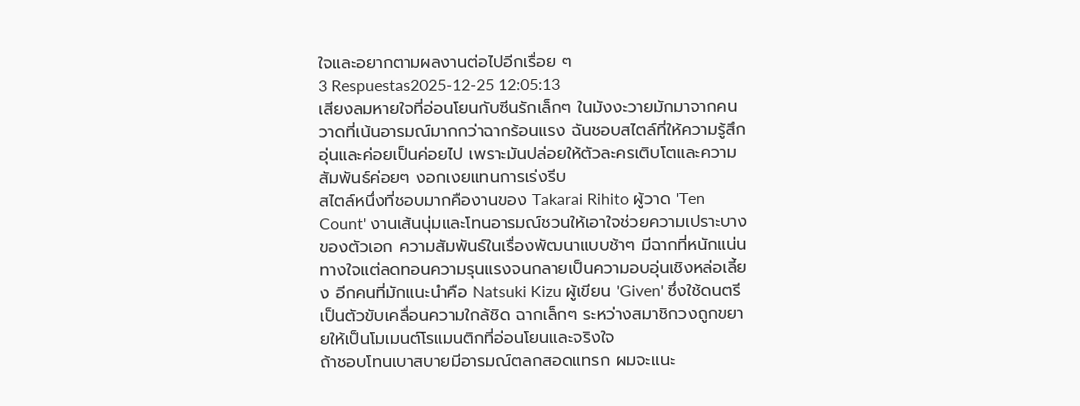ใจและอยากตามผลงานต่อไปอีกเรื่อย ๆ
3 Respuestas2025-12-25 12:05:13
เสียงลมหายใจที่อ่อนโยนกับซีนรักเล็กๆ ในมังงะวายมักมาจากคนวาดที่เน้นอารมณ์มากกว่าฉากร้อนแรง ฉันชอบสไตล์ที่ให้ความรู้สึกอุ่นและค่อยเป็นค่อยไป เพราะมันปล่อยให้ตัวละครเติบโตและความสัมพันธ์ค่อยๆ งอกเงยแทนการเร่งรีบ
สไตล์หนึ่งที่ชอบมากคืองานของ Takarai Rihito ผู้วาด 'Ten Count' งานเส้นนุ่มและโทนอารมณ์ชวนให้เอาใจช่วยความเปราะบางของตัวเอก ความสัมพันธ์ในเรื่องพัฒนาแบบช้าๆ มีฉากที่หนักแน่นทางใจแต่ลดทอนความรุนแรงจนกลายเป็นความอบอุ่นเชิงหล่อเลี้ยง อีกคนที่มักแนะนำคือ Natsuki Kizu ผู้เขียน 'Given' ซึ่งใช้ดนตรีเป็นตัวขับเคลื่อนความใกล้ชิด ฉากเล็กๆ ระหว่างสมาชิกวงถูกขยายให้เป็นโมเมนต์โรแมนติกที่อ่อนโยนและจริงใจ
ถ้าชอบโทนเบาสบายมีอารมณ์ตลกสอดแทรก ผมจะแนะ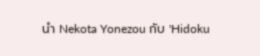นำ Nekota Yonezou กับ 'Hidoku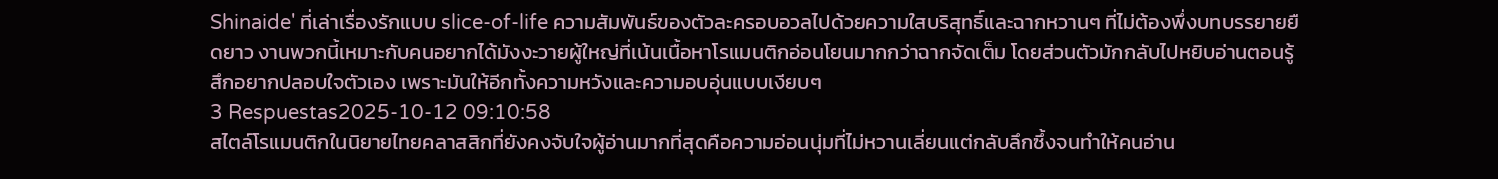Shinaide' ที่เล่าเรื่องรักแบบ slice-of-life ความสัมพันธ์ของตัวละครอบอวลไปด้วยความใสบริสุทธิ์และฉากหวานๆ ที่ไม่ต้องพึ่งบทบรรยายยืดยาว งานพวกนี้เหมาะกับคนอยากได้มังงะวายผู้ใหญ่ที่เน้นเนื้อหาโรแมนติกอ่อนโยนมากกว่าฉากจัดเต็ม โดยส่วนตัวมักกลับไปหยิบอ่านตอนรู้สึกอยากปลอบใจตัวเอง เพราะมันให้อีกทั้งความหวังและความอบอุ่นแบบเงียบๆ
3 Respuestas2025-10-12 09:10:58
สไตล์โรแมนติกในนิยายไทยคลาสสิกที่ยังคงจับใจผู้อ่านมากที่สุดคือความอ่อนนุ่มที่ไม่หวานเลี่ยนแต่กลับลึกซึ้งจนทำให้คนอ่าน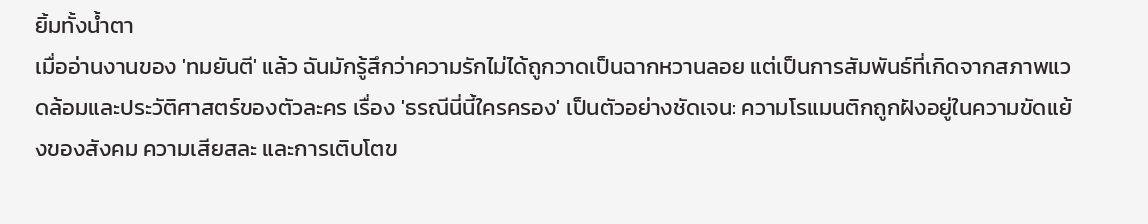ยิ้มทั้งน้ำตา
เมื่ออ่านงานของ 'ทมยันตี' แล้ว ฉันมักรู้สึกว่าความรักไม่ได้ถูกวาดเป็นฉากหวานลอย แต่เป็นการสัมพันธ์ที่เกิดจากสภาพแวดล้อมและประวัติศาสตร์ของตัวละคร เรื่อง 'ธรณีนี่นี้ใครครอง' เป็นตัวอย่างชัดเจน: ความโรแมนติกถูกฝังอยู่ในความขัดแย้งของสังคม ความเสียสละ และการเติบโตข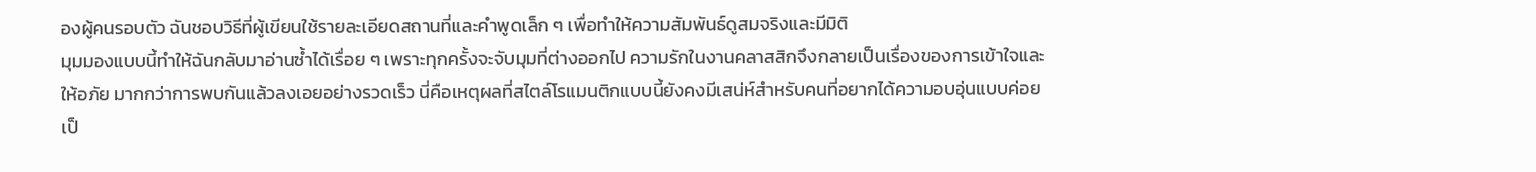องผู้คนรอบตัว ฉันชอบวิธีที่ผู้เขียนใช้รายละเอียดสถานที่และคำพูดเล็ก ๆ เพื่อทำให้ความสัมพันธ์ดูสมจริงและมีมิติ
มุมมองแบบนี้ทำให้ฉันกลับมาอ่านซ้ำได้เรื่อย ๆ เพราะทุกครั้งจะจับมุมที่ต่างออกไป ความรักในงานคลาสสิกจึงกลายเป็นเรื่องของการเข้าใจและให้อภัย มากกว่าการพบกันแล้วลงเอยอย่างรวดเร็ว นี่คือเหตุผลที่สไตล์โรแมนติกแบบนี้ยังคงมีเสน่ห์สำหรับคนที่อยากได้ความอบอุ่นแบบค่อยเป็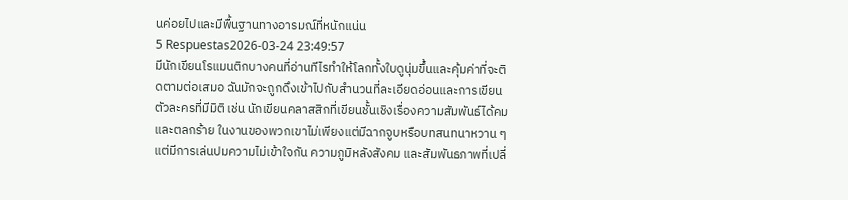นค่อยไปและมีพื้นฐานทางอารมณ์ที่หนักแน่น
5 Respuestas2026-03-24 23:49:57
มีนักเขียนโรแมนติกบางคนที่อ่านทีไรทำให้โลกทั้งใบดูนุ่มขึ้นและคุ้มค่าที่จะติดตามต่อเสมอ ฉันมักจะถูกดึงเข้าไปกับสำนวนที่ละเอียดอ่อนและการเขียนตัวละครที่มีมิติ เช่น นักเขียนคลาสสิกที่เขียนชั้นเชิงเรื่องความสัมพันธ์ได้คมและตลกร้าย ในงานของพวกเขาไม่เพียงแต่มีฉากจูบหรือบทสนทนาหวาน ๆ แต่มีการเล่นปมความไม่เข้าใจกัน ความภูมิหลังสังคม และสัมพันธภาพที่เปลี่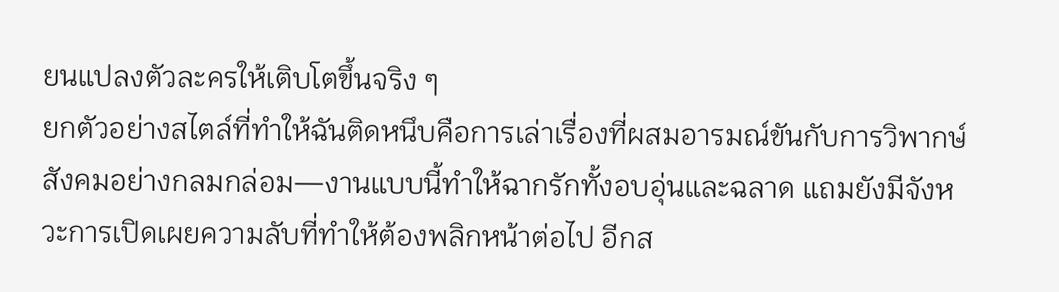ยนแปลงตัวละครให้เติบโตขึ้นจริง ๆ
ยกตัวอย่างสไตล์ที่ทำให้ฉันติดหนึบคือการเล่าเรื่องที่ผสมอารมณ์ขันกับการวิพากษ์สังคมอย่างกลมกล่อม—งานแบบนี้ทำให้ฉากรักทั้งอบอุ่นและฉลาด แถมยังมีจังหวะการเปิดเผยความลับที่ทำให้ต้องพลิกหน้าต่อไป อีกส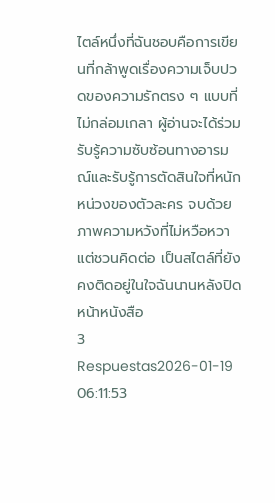ไตล์หนึ่งที่ฉันชอบคือการเขียนที่กล้าพูดเรื่องความเจ็บปวดของความรักตรง ๆ แบบที่ไม่กล่อมเกลา ผู้อ่านจะได้ร่วมรับรู้ความซับซ้อนทางอารมณ์และรับรู้การตัดสินใจที่หนักหน่วงของตัวละคร จบด้วยภาพความหวังที่ไม่หวือหวาแต่ชวนคิดต่อ เป็นสไตล์ที่ยังคงติดอยู่ในใจฉันนานหลังปิดหน้าหนังสือ
3 Respuestas2026-01-19 06:11:53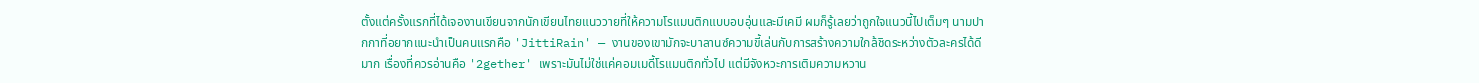ตั้งแต่ครั้งแรกที่ได้เจองานเขียนจากนักเขียนไทยแนววายที่ให้ความโรแมนติกแบบอบอุ่นและมีเคมี ผมก็รู้เลยว่าถูกใจแนวนี้ไปเต็มๆ นามปากกาที่อยากแนะนำเป็นคนแรกคือ 'JittiRain' — งานของเขามักจะบาลานซ์ความขี้เล่นกับการสร้างความใกล้ชิดระหว่างตัวละครได้ดีมาก เรื่องที่ควรอ่านคือ '2gether' เพราะมันไม่ใช่แค่คอมเมดี้โรแมนติกทั่วไป แต่มีจังหวะการเติมความหวาน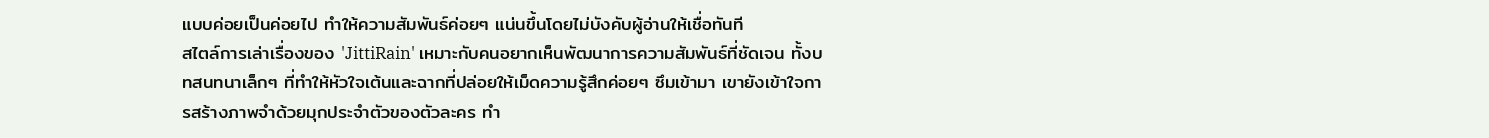แบบค่อยเป็นค่อยไป ทำให้ความสัมพันธ์ค่อยๆ แน่นขึ้นโดยไม่บังคับผู้อ่านให้เชื่อทันที
สไตล์การเล่าเรื่องของ 'JittiRain' เหมาะกับคนอยากเห็นพัฒนาการความสัมพันธ์ที่ชัดเจน ทั้งบทสนทนาเล็กๆ ที่ทำให้หัวใจเต้นและฉากที่ปล่อยให้เม็ดความรู้สึกค่อยๆ ซึมเข้ามา เขายังเข้าใจการสร้างภาพจำด้วยมุกประจำตัวของตัวละคร ทำ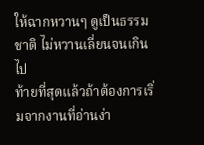ให้ฉากหวานๆ ดูเป็นธรรมชาติ ไม่หวานเลี่ยนจนเกินไป
ท้ายที่สุดแล้วถ้าต้องการเริ่มจากงานที่อ่านง่า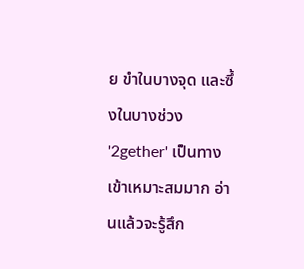ย ขำในบางจุด และซึ้งในบางช่วง '2gether' เป็นทางเข้าเหมาะสมมาก อ่านแล้วจะรู้สึก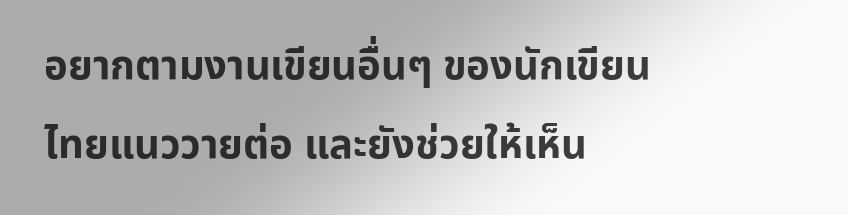อยากตามงานเขียนอื่นๆ ของนักเขียนไทยแนววายต่อ และยังช่วยให้เห็น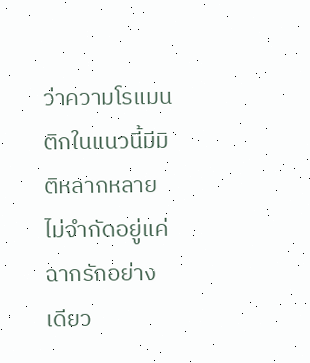ว่าความโรแมนติกในแนวนี้มีมิติหลากหลายไม่จำกัดอยู่แค่ฉากรักอย่างเดียว